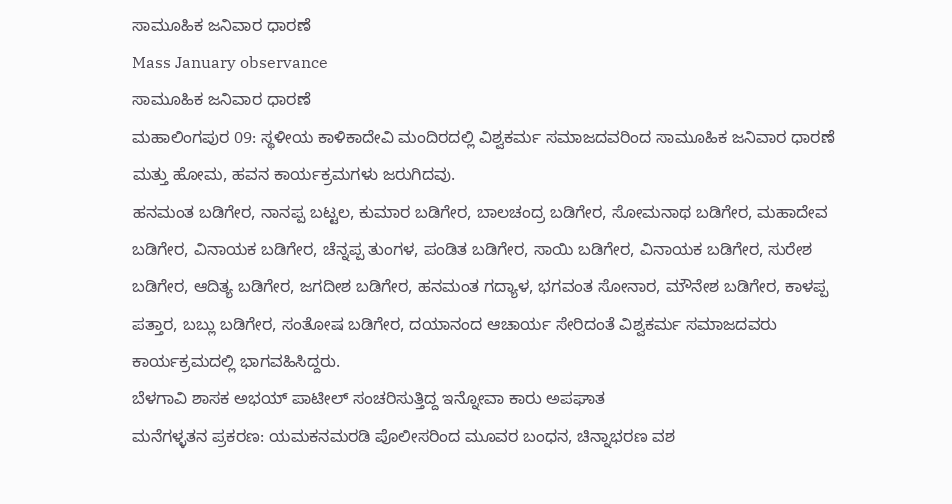ಸಾಮೂಹಿಕ ಜನಿವಾರ ಧಾರಣೆ
Mass January observance
ಸಾಮೂಹಿಕ ಜನಿವಾರ ಧಾರಣೆ
ಮಹಾಲಿಂಗಪುರ 09: ಸ್ಥಳೀಯ ಕಾಳಿಕಾದೇವಿ ಮಂದಿರದಲ್ಲಿ ವಿಶ್ವಕರ್ಮ ಸಮಾಜದವರಿಂದ ಸಾಮೂಹಿಕ ಜನಿವಾರ ಧಾರಣೆ ಮತ್ತು ಹೋಮ, ಹವನ ಕಾರ್ಯಕ್ರಮಗಳು ಜರುಗಿದವು.
ಹನಮಂತ ಬಡಿಗೇರ, ನಾನಪ್ಪ ಬಟ್ಟಲ, ಕುಮಾರ ಬಡಿಗೇರ, ಬಾಲಚಂದ್ರ ಬಡಿಗೇರ, ಸೋಮನಾಥ ಬಡಿಗೇರ, ಮಹಾದೇವ ಬಡಿಗೇರ, ವಿನಾಯಕ ಬಡಿಗೇರ, ಚೆನ್ನಪ್ಪ ತುಂಗಳ, ಪಂಡಿತ ಬಡಿಗೇರ, ಸಾಯಿ ಬಡಿಗೇರ, ವಿನಾಯಕ ಬಡಿಗೇರ, ಸುರೇಶ ಬಡಿಗೇರ, ಆದಿತ್ಯ ಬಡಿಗೇರ, ಜಗದೀಶ ಬಡಿಗೇರ, ಹನಮಂತ ಗದ್ಯಾಳ, ಭಗವಂತ ಸೋನಾರ, ಮೌನೇಶ ಬಡಿಗೇರ, ಕಾಳಪ್ಪ ಪತ್ತಾರ, ಬಬ್ಲು ಬಡಿಗೇರ, ಸಂತೋಷ ಬಡಿಗೇರ, ದಯಾನಂದ ಆಚಾರ್ಯ ಸೇರಿದಂತೆ ವಿಶ್ವಕರ್ಮ ಸಮಾಜದವರು ಕಾರ್ಯಕ್ರಮದಲ್ಲಿ ಭಾಗವಹಿಸಿದ್ದರು.
ಬೆಳಗಾವಿ ಶಾಸಕ ಅಭಯ್ ಪಾಟೀಲ್ ಸಂಚರಿಸುತ್ತಿದ್ದ ಇನ್ನೋವಾ ಕಾರು ಅಪಘಾತ
ಮನೆಗಳ್ಳತನ ಪ್ರಕರಣ: ಯಮಕನಮರಡಿ ಪೊಲೀಸರಿಂದ ಮೂವರ ಬಂಧನ, ಚಿನ್ನಾಭರಣ ವಶ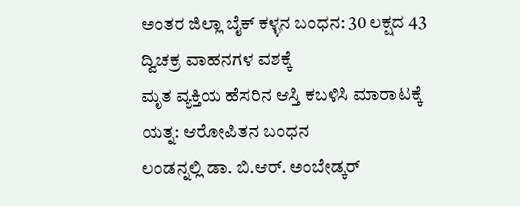ಅಂತರ ಜಿಲ್ಲಾ ಬೈಕ್ ಕಳ್ಳನ ಬಂಧನ: 30 ಲಕ್ಷದ 43 ದ್ವಿಚಕ್ರ ವಾಹನಗಳ ವಶಕ್ಕೆ
ಮೃತ ವ್ಯಕ್ತಿಯ ಹೆಸರಿನ ಆಸ್ತಿ ಕಬಳಿಸಿ ಮಾರಾಟಕ್ಕೆ ಯತ್ನ: ಆರೋಪಿತನ ಬಂಧನ
ಲಂಡನ್ನಲ್ಲಿ ಡಾ. ಬಿ.ಆರ್. ಅಂಬೇಡ್ಕರ್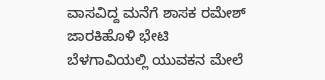ವಾಸವಿದ್ದ ಮನೆಗೆ ಶಾಸಕ ರಮೇಶ್ ಜಾರಕಿಹೊಳಿ ಭೇಟಿ
ಬೆಳಗಾವಿಯಲ್ಲಿ ಯುವಕನ ಮೇಲೆ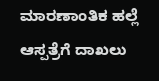ಮಾರಣಾಂತಿಕ ಹಲ್ಲೆ ಆಸ್ಪತ್ರೆಗೆ ದಾಖಲು